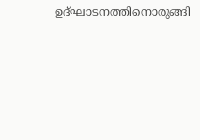ഉദ്ഘാടനത്തിനൊരുങ്ങി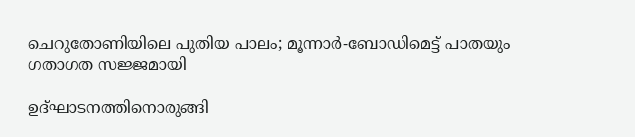ചെറുതോണിയിലെ പുതിയ പാലം; മൂന്നാര്‍-ബോഡിമെട്ട് പാതയും ഗതാഗത സജ്ജമായി

ഉദ്ഘാടനത്തിനൊരുങ്ങി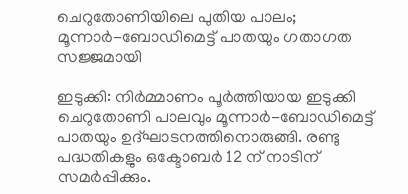ചെറുതോണിയിലെ പുതിയ പാലം; മൂന്നാര്‍-ബോഡിമെട്ട് പാതയും ഗതാഗത സജ്ജമായി

ഇടുക്കി: നിര്‍മ്മാണം പൂര്‍ത്തിയായ ഇടുക്കി ചെറുതോണി പാലവും മൂന്നാര്‍-ബോഡിമെട്ട് പാതയും ഉദ്ഘാടനത്തിനൊരുങ്ങി. രണ്ടു പദ്ധതികളും ഒക്ടോബര്‍ 12 ന് നാടിന് സമര്‍പ്പിക്കും.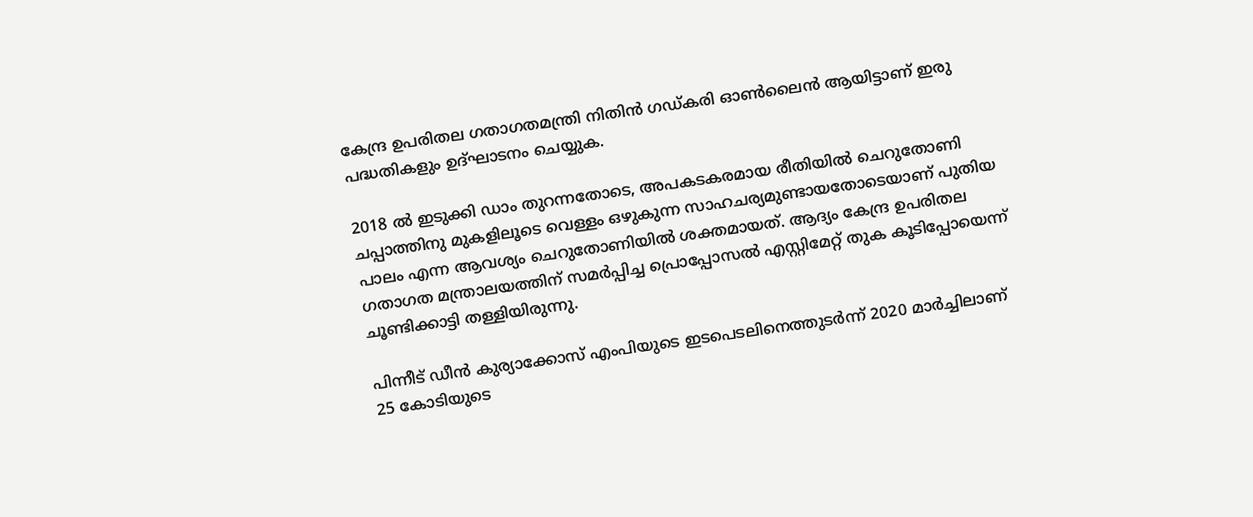കേന്ദ്ര ഉപരിതല ഗതാഗതമന്ത്രി നിതിന്‍ ഗഡ്കരി ഓണ്‍ലൈന്‍ ആയിട്ടാണ് ഇരു പദ്ധതികളും ഉദ്ഘാടനം ചെയ്യുക.

2018 ല്‍ ഇടുക്കി ഡാം തുറന്നതോടെ, അപകടകരമായ രീതിയില്‍ ചെറുതോണി ചപ്പാത്തിനു മുകളിലൂടെ വെള്ളം ഒഴുകുന്ന സാഹചര്യമുണ്ടായതോടെയാണ് പുതിയ പാലം എന്ന ആവശ്യം ചെറുതോണിയില്‍ ശക്തമായത്. ആദ്യം കേന്ദ്ര ഉപരിതല ഗതാഗത മന്ത്രാലയത്തിന് സമര്‍പ്പിച്ച പ്രൊപ്പോസല്‍ എസ്റ്റിമേറ്റ് തുക കൂടിപ്പോയെന്ന് ചൂണ്ടിക്കാട്ടി തള്ളിയിരുന്നു.

പിന്നീട് ഡീന്‍ കുര്യാക്കോസ് എംപിയുടെ ഇടപെടലിനെത്തുടര്‍ന്ന് 2020 മാര്‍ച്ചിലാണ് 25 കോടിയുടെ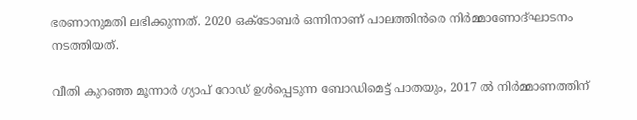ഭരണാനുമതി ലഭിക്കുന്നത്. 2020 ഒക്ടോബര്‍ ഒന്നിനാണ് പാലത്തിന്‍രെ നിര്‍മ്മാണോദ്ഘാടനം നടത്തിയത്.

വീതി കുറഞ്ഞ മൂന്നാര്‍ ഗ്യാപ് റോഡ് ഉള്‍പ്പെടുന്ന ബോഡിമെട്ട് പാതയും, 2017 ല്‍ നിര്‍മ്മാണത്തിന്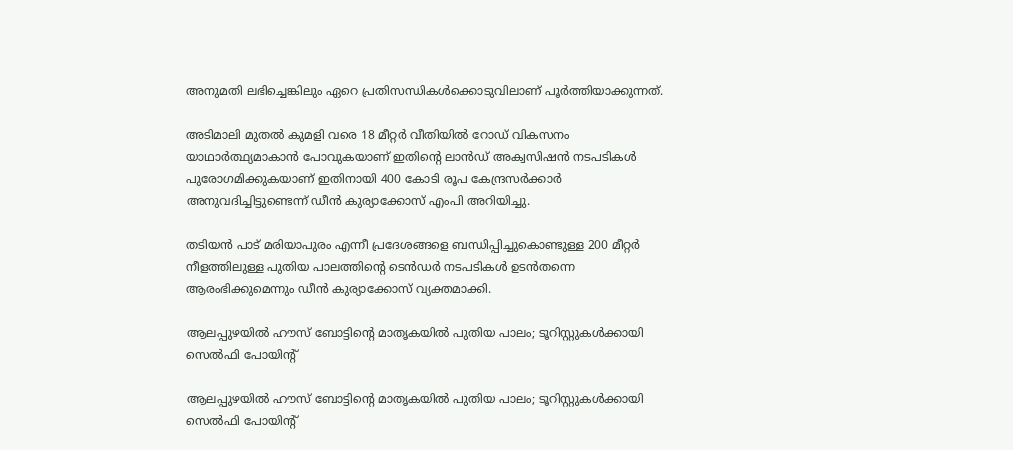അനുമതി ലഭിച്ചെങ്കിലും ഏറെ പ്രതിസന്ധികള്‍ക്കൊടുവിലാണ് പൂര്‍ത്തിയാക്കുന്നത്.

അടിമാലി മുതല്‍ കുമളി വരെ 18 മീറ്റര്‍ വീതിയില്‍ റോഡ് വികസനം യാഥാര്‍ത്ഥ്യമാകാന്‍ പോവുകയാണ് ഇതിന്റെ ലാന്‍ഡ് അക്വസിഷന്‍ നടപടികള്‍ പുരോഗമിക്കുകയാണ് ഇതിനായി 400 കോടി രൂപ കേന്ദ്രസര്‍ക്കാര്‍ അനുവദിച്ചിട്ടുണ്ടെന്ന് ഡീന്‍ കുര്യാക്കോസ് എംപി അറിയിച്ചു.

തടിയന്‍ പാട് മരിയാപുരം എന്നീ പ്രദേശങ്ങളെ ബന്ധിപ്പിച്ചുകൊണ്ടുള്ള 200 മീറ്റര്‍ നീളത്തിലുള്ള പുതിയ പാലത്തിന്റെ ടെന്‍ഡര്‍ നടപടികള്‍ ഉടന്‍തന്നെ ആരംഭിക്കുമെന്നും ഡീന്‍ കുര്യാക്കോസ് വ്യക്തമാക്കി.

ആലപ്പുഴയില്‍ ഹൗസ് ബോട്ടിന്റെ മാതൃകയില്‍ പുതിയ പാലം; ടൂറിസ്റ്റുകള്‍ക്കായി സെല്‍ഫി പോയിന്റ്

ആലപ്പുഴയില്‍ ഹൗസ് ബോട്ടിന്റെ മാതൃകയില്‍ പുതിയ പാലം; ടൂറിസ്റ്റുകള്‍ക്കായി സെല്‍ഫി പോയിന്റ്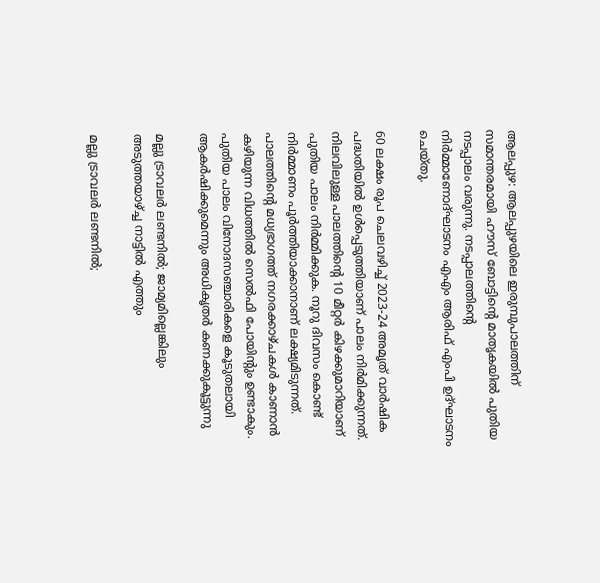ആലപ്പുഴ: ആലപ്പുഴയിലെ ഇരുമ്പുപാലത്തിന് സമാന്തരമായി ഹൗസ് ബോട്ടിന്റെ മാതൃകയില്‍ പുതിയ നടപ്പാലം വരുന്നു. നടപ്പാലത്തിന്റെ നിര്‍മ്മാണോദ്ഘാടനം എഎം ആരിഫ് എംപി ഉദ്ഘാടനം ചെയ്തു.

60 ലക്ഷം രൂപ ചെലവഴിച്ച് 2023-24 അമൃത് വാര്‍ഷിക പദ്ധതിയില്‍ ഉള്‍പ്പെടുത്തിയാണ് പാലം നിര്‍മിക്കുന്നത്. നിലവിലുള്ള പാലത്തിന്റെ 10 മീറ്റര്‍ കിഴക്കുമാറിയാണ് പുതിയ പാലം നിര്‍മ്മിക്കുക. നൂറു ദിവസം കൊണ്ട് നിര്‍മ്മാണം പൂര്‍ത്തിയാക്കാനാണ് ലക്ഷ്യമിടുന്നത്. പാലത്തിന്റെ മധ്യഭാഗത്ത് നഗരക്കാഴ്ചകള്‍ കാണാന്‍ കഴിയുന്ന വിധത്തില്‍ സെല്‍ഫി പോയിന്റും ഉണ്ടാകും. പുതിയ പാലം വിനോദസഞ്ചാരികളെ കൂടുതലായി ആകര്‍ഷിക്കുമെന്നും അധികൃതര്‍ കണക്കുകൂട്ടുന്നു

മല്ലു ട്രാവലർ ലണ്ടനിൽ; ജാമ്യമില്ലെങ്കിലും അടുത്തയാഴ്ച്ച നാട്ടില്‍ എത്തും

മല്ലു ട്രാവലർ ലണ്ടനിൽ;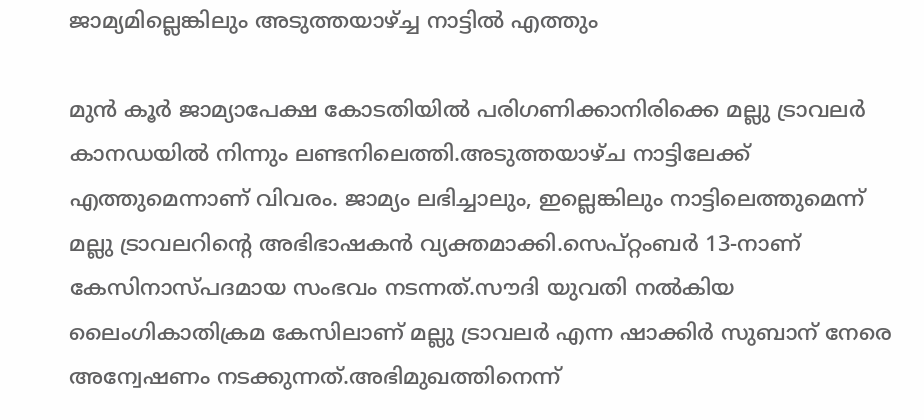ജാമ്യമില്ലെങ്കിലും അടുത്തയാഴ്ച്ച നാട്ടില്‍ എത്തും

മുൻ കൂർ ജാമ്യാപേക്ഷ കോടതിയിൽ പരിഗണിക്കാനിരിക്കെ മല്ലു ട്രാവലർ കാനഡയിൽ നിന്നും ലണ്ടനിലെത്തി.അടുത്തയാഴ്ച നാട്ടിലേക്ക് എത്തുമെന്നാണ് വിവരം. ജാമ്യം ലഭിച്ചാലും, ഇല്ലെങ്കിലും നാട്ടിലെത്തുമെന്ന് മല്ലു ട്രാവലറിന്റെ അഭിഭാഷകൻ വ്യക്തമാക്കി.സെപ്റ്റംബർ 13-നാണ് കേസിനാസ്പദമായ സംഭവം നടന്നത്.സൗദി യുവതി നൽകിയ ലൈംഗികാതിക്രമ കേസിലാണ് മല്ലു ട്രാവലർ എന്ന ഷാക്കിർ സുബാന് നേരെ അന്വേഷണം നടക്കുന്നത്.അഭിമുഖത്തിനെന്ന്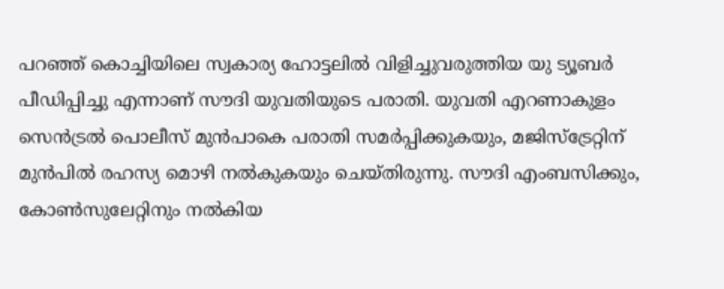പറഞ്ഞ് കൊച്ചിയിലെ സ്വകാര്യ ഹോട്ടലിൽ വിളിച്ചുവരുത്തിയ യു ട്യൂബർ പീഡിപ്പിച്ചു എന്നാണ് സൗദി യുവതിയുടെ പരാതി. യുവതി എറണാകുളം സെൻട്രൽ പൊലീസ് മുൻപാകെ പരാതി സമർപ്പിക്കുകയും, മജിസ്ട്രേറ്റിന് മുൻപിൽ രഹസ്യ മൊഴി നൽകുകയും ചെയ്തിരുന്നു. സൗദി എംബസിക്കും, കോൺസുലേറ്റിനും നൽകിയ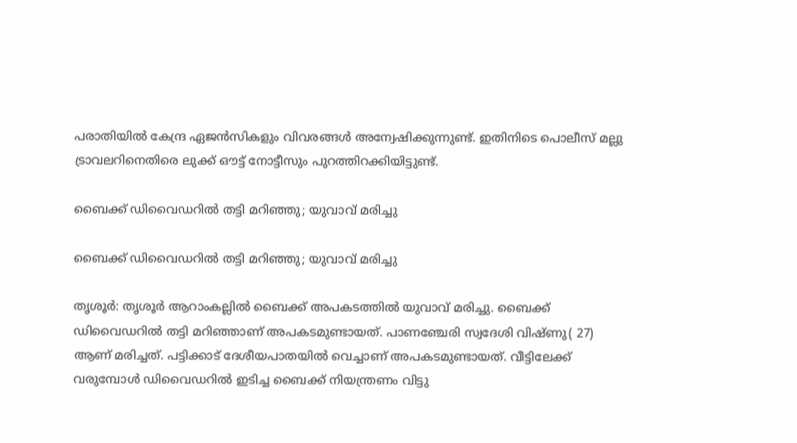പരാതിയിൽ കേന്ദ്ര ഏജൻസികളും വിവരങ്ങൾ അന്വേഷിക്കുന്നുണ്ട്. ഇതിനിടെ പൊലീസ് മല്ലു ട്രാവലറിനെതിരെ ലുക്ക് ഔട്ട് നോട്ടീസും പുറത്തിറക്കിയിട്ടുണ്ട്.

ബൈക്ക് ഡിവൈഡറില്‍ തട്ടി മറിഞ്ഞു; യുവാവ് മരിച്ചു

ബൈക്ക് ഡിവൈഡറില്‍ തട്ടി മറിഞ്ഞു; യുവാവ് മരിച്ചു

തൃശൂര്‍: തൃശൂര്‍ ആറാംകല്ലില്‍ ബൈക്ക് അപകടത്തില്‍ യുവാവ് മരിച്ചു. ബൈക്ക് ഡിവൈഡറില്‍ തട്ടി മറിഞ്ഞാണ് അപകടമുണ്ടായത്. പാണഞ്ചേരി സ്വദേശി വിഷ്ണു( 27) ആണ് മരിച്ചത്. പട്ടിക്കാട് ദേശീയപാതയില്‍ വെച്ചാണ് അപകടമുണ്ടായത്. വീട്ടിലേക്ക് വരുമ്പോള്‍ ഡിവൈഡറില്‍ ഇടിച്ച ബൈക്ക് നിയന്ത്രണം വിട്ടു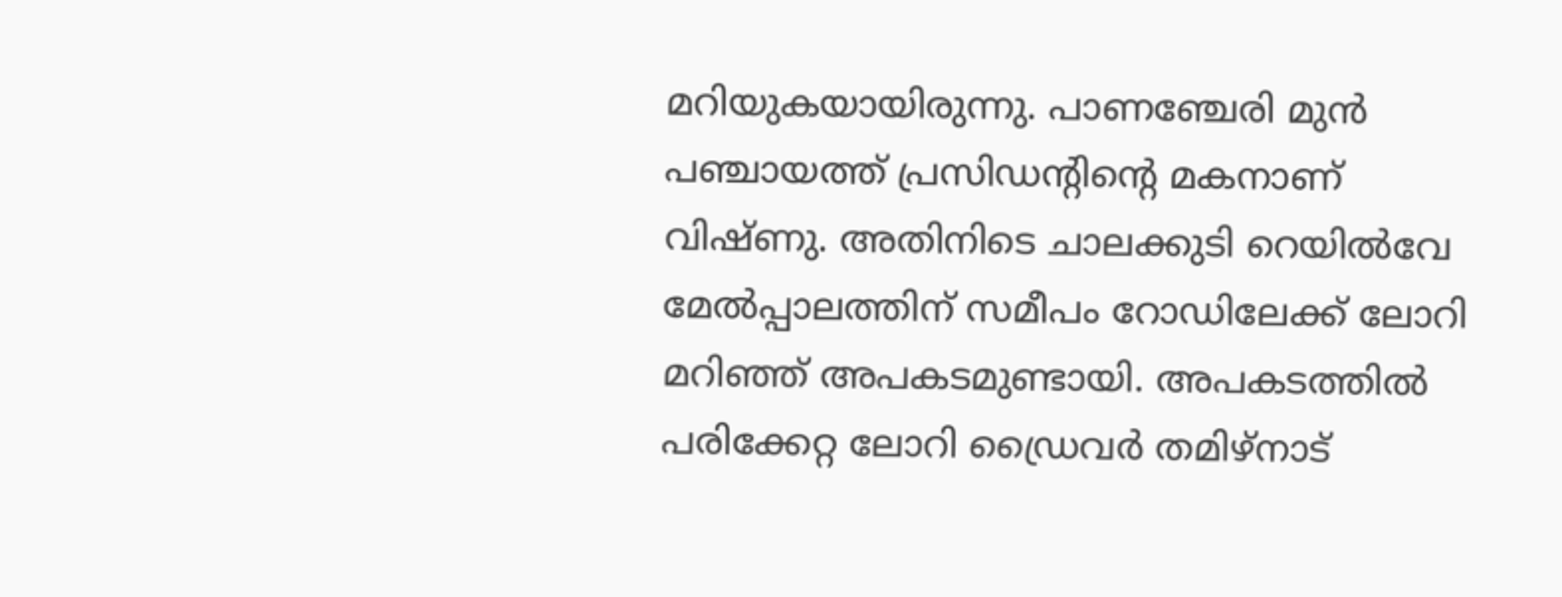മറിയുകയായിരുന്നു. പാണഞ്ചേരി മുന്‍ പഞ്ചായത്ത് പ്രസിഡന്റിന്റെ മകനാണ് വിഷ്ണു. അതിനിടെ ചാലക്കുടി റെയില്‍വേ മേല്‍പ്പാലത്തിന് സമീപം റോഡിലേക്ക് ലോറി മറിഞ്ഞ് അപകടമുണ്ടായി. അപകടത്തില്‍ പരിക്കേറ്റ ലോറി ഡ്രൈവര്‍ തമിഴ്‌നാട്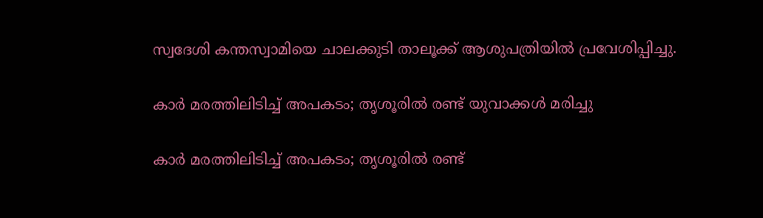സ്വദേശി കന്തസ്വാമിയെ ചാലക്കുടി താലൂക്ക് ആശുപത്രിയില്‍ പ്രവേശിപ്പിച്ചു.

കാര്‍ മരത്തിലിടിച്ച് അപകടം; തൃശൂരില്‍ രണ്ട് യുവാക്കള്‍ മരിച്ചു

കാര്‍ മരത്തിലിടിച്ച് അപകടം; തൃശൂരില്‍ രണ്ട്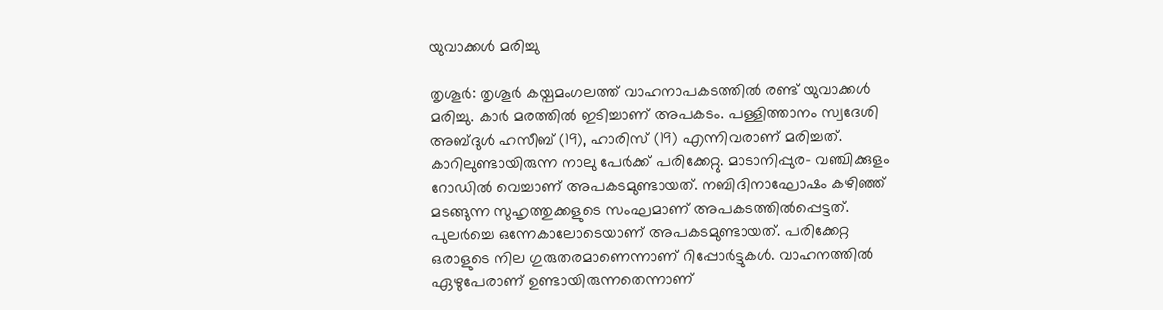യുവാക്കള്‍ മരിച്ചു

തൃശൂര്‍: തൃശൂര്‍ കയ്പമംഗലത്ത് വാഹനാപകടത്തില്‍ രണ്ട് യുവാക്കള്‍ മരിച്ചു. കാര്‍ മരത്തില്‍ ഇടിച്ചാണ് അപകടം. പള്ളിത്താനം സ്വദേശി അബ്ദുള്‍ ഹസീബ് (19), ഹാരിസ് (19) എന്നിവരാണ് മരിച്ചത്. കാറിലുണ്ടായിരുന്ന നാലു പേര്‍ക്ക് പരിക്കേറ്റു. മാടാനിപ്പുര- വഞ്ചിക്കുളം റോഡില്‍ വെച്ചാണ് അപകടമുണ്ടായത്. നബിദിനാഘോഷം കഴിഞ്ഞ് മടങ്ങുന്ന സുഹൃത്തുക്കളുടെ സംഘമാണ് അപകടത്തില്‍പ്പെട്ടത്. പുലര്‍ച്ചെ ഒന്നേകാലോടെയാണ് അപകടമുണ്ടായത്. പരിക്കേറ്റ ഒരാളുടെ നില ഗുരുതരമാണെന്നാണ് റിപ്പോര്‍ട്ടുകള്‍. വാഹനത്തിൽ ഏഴുപേരാണ് ഉണ്ടായിരുന്നതെന്നാണ്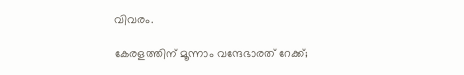വിവരം.

കേരളത്തിന് മൂന്നാം വന്ദേഭാരത് റേക്ക്;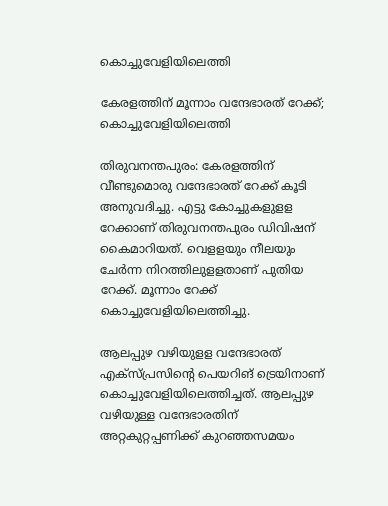കൊച്ചുവേളിയിലെത്തി

കേരളത്തിന് മൂന്നാം വന്ദേഭാരത് റേക്ക്; കൊച്ചുവേളിയിലെത്തി

തിരുവനന്തപുരം: കേരളത്തിന് വീണ്ടുമൊരു വന്ദേഭാരത് റേക്ക് കൂടി അനുവദിച്ചു. എട്ടു കോച്ചുകളുളള റേക്കാണ് തിരുവനന്തപുരം ഡിവിഷന് കൈമാറിയത്. വെളളയും നീലയും ചേര്‍ന്ന നിറത്തിലുളളതാണ് പുതിയ റേക്ക്. മൂന്നാം റേക്ക് കൊച്ചുവേളിയിലെത്തിച്ചു.

ആലപ്പുഴ വഴിയുളള വന്ദേഭാരത് എക്സ്പ്രസിന്റെ പെയറിങ് ട്രെയിനാണ് കൊച്ചുവേളിയിലെത്തിച്ചത്. ആലപ്പുഴ വഴിയുള്ള വന്ദേഭാരതിന് അറ്റകുറ്റപ്പണിക്ക് കുറഞ്ഞസമയം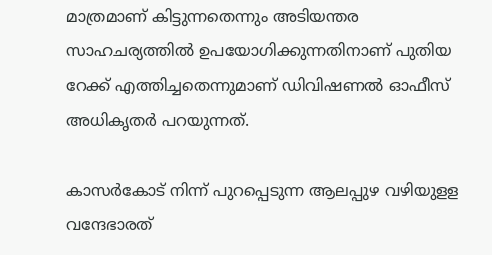മാത്രമാണ് കിട്ടുന്നതെന്നും അടിയന്തര സാഹചര്യത്തില്‍ ഉപയോഗിക്കുന്നതിനാണ് പുതിയ റേക്ക് എത്തിച്ചതെന്നുമാണ് ഡിവിഷണല്‍ ഓഫീസ് അധികൃതര്‍ പറയുന്നത്.

കാസര്‍കോട് നിന്ന് പുറപ്പെടുന്ന ആലപ്പുഴ വഴിയുളള വന്ദേഭാരത്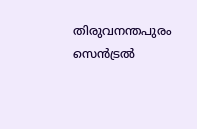തിരുവനന്തപുരം സെന്‍ട്രല്‍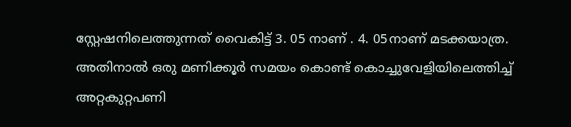സ്റ്റേഷനിലെത്തുന്നത് വൈകിട്ട് 3. 05 നാണ് . 4. 05നാണ് മടക്കയാത്ര. അതിനാൽ ഒരു മണിക്കൂര്‍ സമയം കൊണ്ട് കൊച്ചുവേളിയിലെത്തിച്ച് അറ്റകുറ്റപണി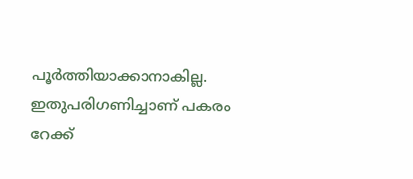പൂര്‍ത്തിയാക്കാനാകില്ല. ഇതുപരിഗണിച്ചാണ് പകരം റേക്ക്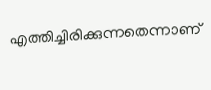എത്തിച്ചിരിക്കുന്നതെന്നാണ്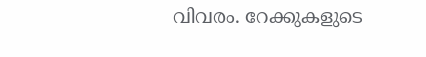വിവരം. റേക്കുകളുടെ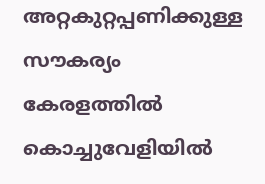അറ്റകുറ്റപ്പണിക്കുള്ള സൗകര്യം കേരളത്തില്‍ കൊച്ചുവേളിയില്‍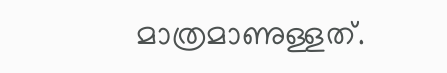മാത്രമാണുള്ളത്.